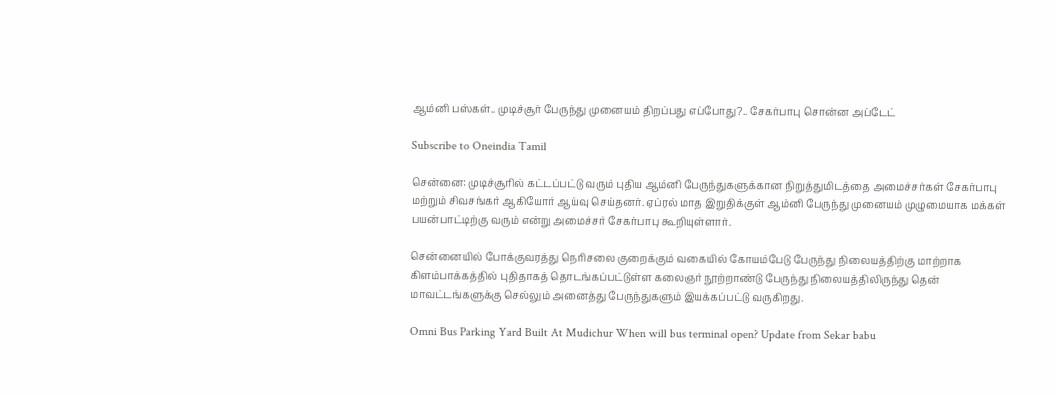ஆம்னி பஸ்கள்.. முடிச்சூர் பேருந்து முனையம் திறப்பது எப்போது?.. சேகர்பாபு சொன்ன அப்டேட்

Subscribe to Oneindia Tamil

சென்னை: முடிச்சூரில் கட்டப்பட்டு வரும் புதிய ஆம்னி பேருந்துகளுக்கான நிறுத்துமிடத்தை அமைச்சர்கள் சேகர்பாபு மற்றும் சிவசங்கர் ஆகியோர் ஆய்வு செய்தனர். ஏப்ரல் மாத இறுதிக்குள் ஆம்னி பேருந்து முனையம் முழுமையாக மக்கள் பயன்பாட்டிற்கு வரும் என்று அமைச்சர் சேகர்பாபு கூறியுள்ளார்.

சென்னையில் போக்குவரத்து நெரிசலை குறைக்கும் வகையில் கோயம்பேடு பேருந்து நிலையத்திற்கு மாற்றாக கிளம்பாக்கத்தில் புதிதாகத் தொடங்கப்பட்டுள்ள கலைஞர் நூற்றாண்டு பேருந்து நிலையத்திலிருந்து தென் மாவட்டங்களுக்கு செல்லும் அனைத்து பேருந்துகளும் இயக்கப்பட்டு வருகிறது.

Omni Bus Parking Yard Built At Mudichur When will bus terminal open? Update from Sekar babu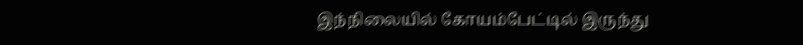இந்நிலையில் கோயம்பேட்டில் இருந்து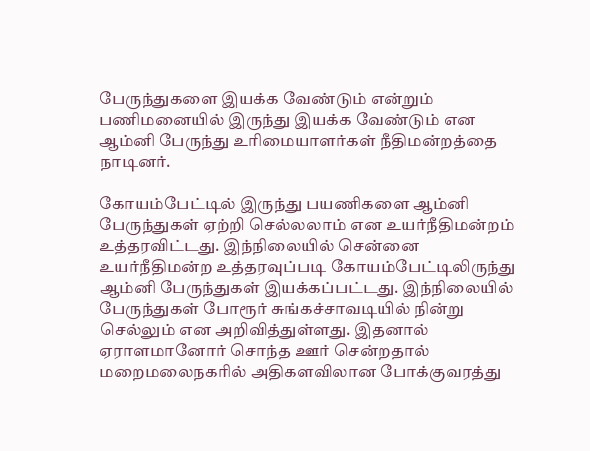பேருந்துகளை இயக்க வேண்டும் என்றும் பணிமனையில் இருந்து இயக்க வேண்டும் என ஆம்னி பேருந்து உரிமையாளர்கள் நீதிமன்றத்தை நாடினர்.

கோயம்பேட்டில் இருந்து பயணிகளை ஆம்னி பேருந்துகள் ஏற்றி செல்லலாம் என உயர்நீதிமன்றம் உத்தரவிட்டது. இந்நிலையில் சென்னை உயர்நீதிமன்ற உத்தரவுப்படி கோயம்பேட்டிலிருந்து ஆம்னி பேருந்துகள் இயக்கப்பட்டது. இந்நிலையில் பேருந்துகள் போரூர் சுங்கச்சாவடியில் நின்று செல்லும் என அறிவித்துள்ளது. இதனால் ஏராளமானோர் சொந்த ஊர் சென்றதால் மறைமலைநகரில் அதிகளவிலான போக்குவரத்து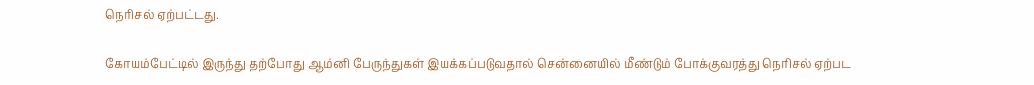நெரிசல் ஏற்பட்டது.

கோயம்பேட்டில் இருந்து தற்போது ஆம்னி பேருந்துகள் இயக்கப்படுவதால் சென்னையில் மீண்டும் போக்குவரத்து நெரிசல் ஏற்பட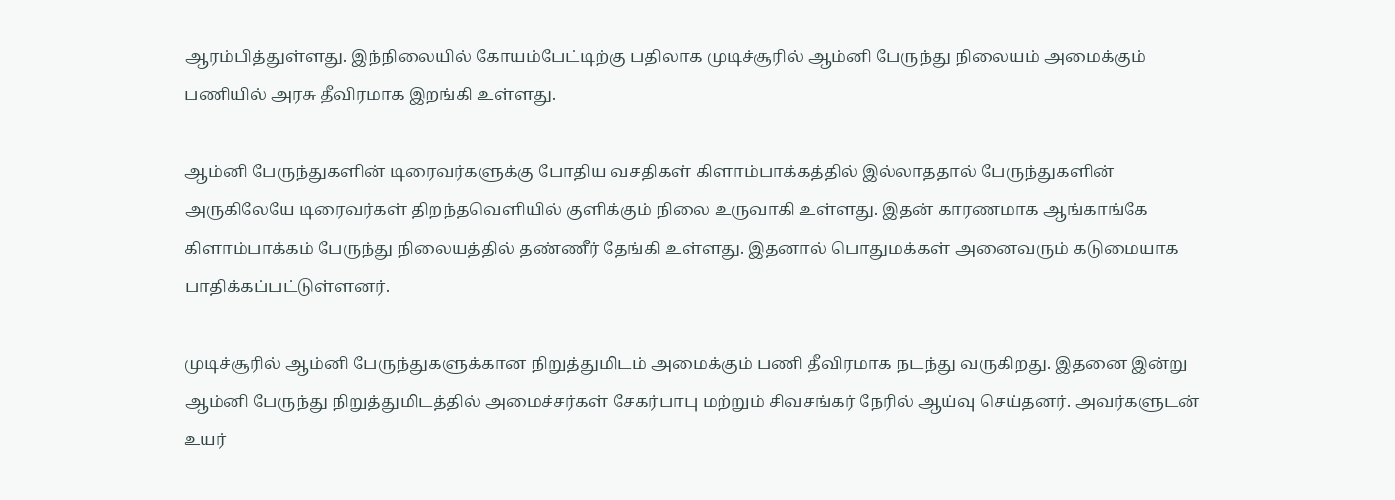ஆரம்பித்துள்ளது. இந்நிலையில் கோயம்பேட்டிற்கு பதிலாக முடிச்சூரில் ஆம்னி பேருந்து நிலையம் அமைக்கும் பணியில் அரசு தீவிரமாக இறங்கி உள்ளது.

ஆம்னி பேருந்துகளின் டிரைவர்களுக்கு போதிய வசதிகள் கிளாம்பாக்கத்தில் இல்லாததால் பேருந்துகளின் அருகிலேயே டிரைவர்கள் திறந்தவெளியில் குளிக்கும் நிலை உருவாகி உள்ளது. இதன் காரணமாக ஆங்காங்கே கிளாம்பாக்கம் பேருந்து நிலையத்தில் தண்ணீர் தேங்கி உள்ளது. இதனால் பொதுமக்கள் அனைவரும் கடுமையாக பாதிக்கப்பட்டுள்ளனர்.

முடிச்சூரில் ஆம்னி பேருந்துகளுக்கான நிறுத்துமிடம் அமைக்கும் பணி தீவிரமாக நடந்து வருகிறது. இதனை இன்று ஆம்னி பேருந்து நிறுத்துமிடத்தில் அமைச்சர்கள் சேகர்பாபு மற்றும் சிவசங்கர் நேரில் ஆய்வு செய்தனர். அவர்களுடன் உயர்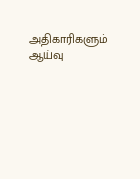அதிகாரிகளும் ஆய்வு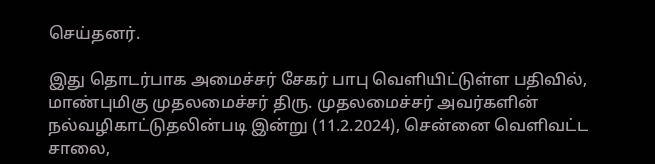செய்தனர்.

இது தொடர்பாக அமைச்சர் சேகர் பாபு வெளியிட்டுள்ள பதிவில், மாண்புமிகு முதலமைச்சர் திரு. முதலமைச்சர் அவர்களின் நல்வழிகாட்டுதலின்படி இன்று (11.2.2024), சென்னை வெளிவட்ட சாலை,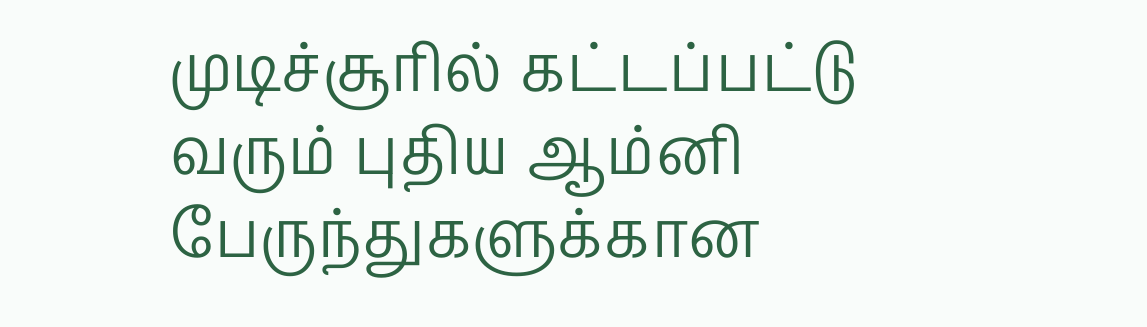முடிச்சூரில் கட்டப்பட்டு வரும் புதிய ஆம்னி பேருந்துகளுக்கான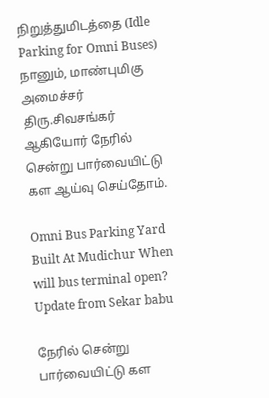நிறுத்துமிடத்தை (Idle Parking for Omni Buses) நானும், மாண்புமிகு அமைச்சர் திரு.சிவசங்கர் ஆகியோர் நேரில் சென்று பார்வையிட்டு கள ஆய்வு செய்தோம்.

Omni Bus Parking Yard Built At Mudichur When will bus terminal open? Update from Sekar babu

நேரில் சென்று பார்வையிட்டு கள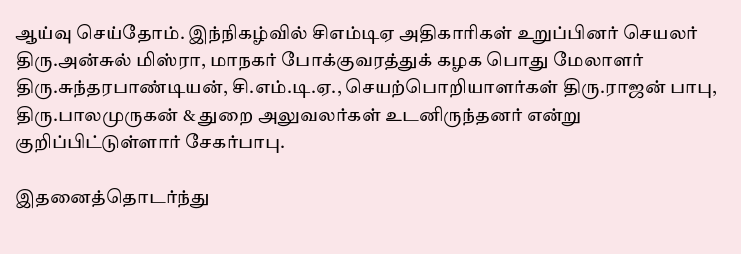ஆய்வு செய்தோம். இந்நிகழ்வில் சிஎம்டிஏ அதிகாரிகள் உறுப்பினர் செயலர் திரு.அன்சுல் மிஸ்ரா, மாநகர் போக்குவரத்துக் கழக பொது மேலாளர் திரு.சுந்தரபாண்டியன், சி.எம்.டி.ஏ., செயற்பொறியாளர்கள் திரு.ராஜன் பாபு, திரு.பாலமுருகன் & துறை அலுவலர்கள் உடனிருந்தனர் என்று குறிப்பிட்டுள்ளார் சேகர்பாபு.

இதனைத்தொடர்ந்து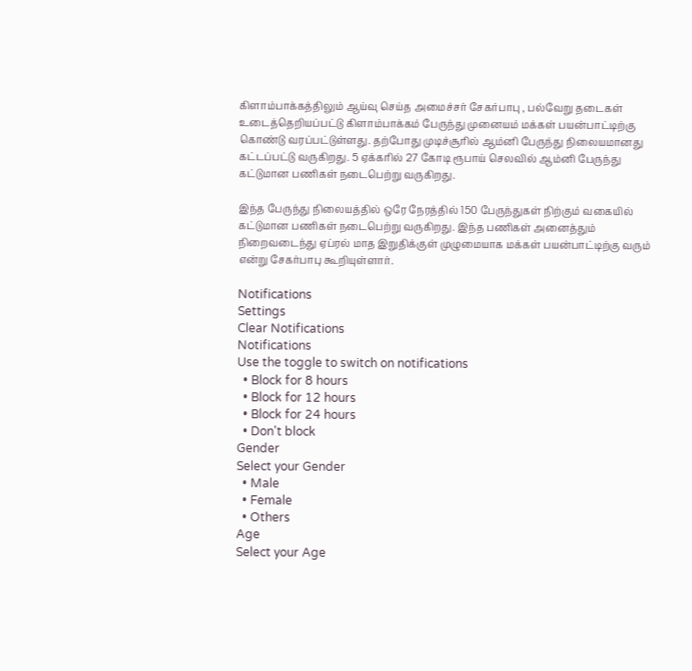கிளாம்பாக்கத்திலும் ஆய்வு செய்த அமைச்சர் சேகர்பாபு , பல்வேறு தடைகள் உடைத்தெறியப்பட்டு கிளாம்பாக்கம் பேருந்து முனையம் மக்கள் பயன்பாட்டிற்கு கொண்டு வரப்பட்டுள்ளது. தற்போது முடிச்சூரில் ஆம்னி பேருந்து நிலையமானது கட்டப்பட்டு வருகிறது. 5 ஏக்கரில் 27 கோடி ரூபாய் செலவில் ஆம்னி பேருந்து கட்டுமான பணிகள் நடைபெற்று வருகிறது.

இந்த பேருந்து நிலையத்தில் ஒரே நேரத்தில் 150 பேருந்துகள் நிற்கும் வகையில் கட்டுமான பணிகள் நடைபெற்று வருகிறது. இந்த பணிகள் அனைத்தும் நிறைவடைந்து ஏப்ரல் மாத இறுதிக்குள் முழுமையாக மக்கள் பயன்பாட்டிற்கு வரும் என்று சேகர்பாபு கூறியுள்ளார்.

Notifications
Settings
Clear Notifications
Notifications
Use the toggle to switch on notifications
  • Block for 8 hours
  • Block for 12 hours
  • Block for 24 hours
  • Don't block
Gender
Select your Gender
  • Male
  • Female
  • Others
Age
Select your Age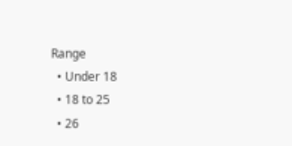Range
  • Under 18
  • 18 to 25
  • 26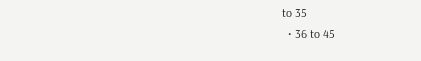to 35
  • 36 to 45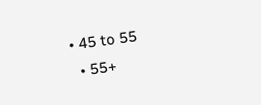• 45 to 55
  • 55+